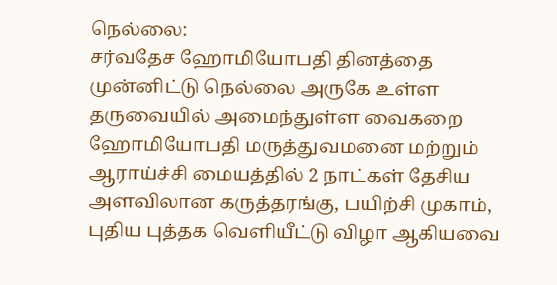நெல்லை:
சர்வதேச ஹோமியோபதி தினத்தை முன்னிட்டு நெல்லை அருகே உள்ள தருவையில் அமைந்துள்ள வைகறை ஹோமியோபதி மருத்துவமனை மற்றும் ஆராய்ச்சி மையத்தில் 2 நாட்கள் தேசிய அளவிலான கருத்தரங்கு, பயிற்சி முகாம், புதிய புத்தக வெளியீட்டு விழா ஆகியவை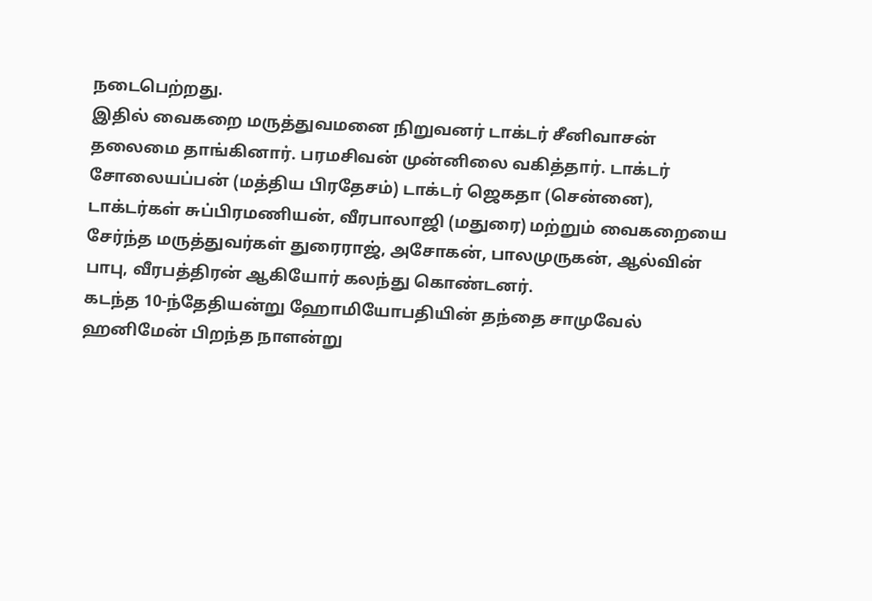நடைபெற்றது.
இதில் வைகறை மருத்துவமனை நிறுவனர் டாக்டர் சீனிவாசன் தலைமை தாங்கினார். பரமசிவன் முன்னிலை வகித்தார். டாக்டர் சோலையப்பன் (மத்திய பிரதேசம்) டாக்டர் ஜெகதா (சென்னை), டாக்டர்கள் சுப்பிரமணியன், வீரபாலாஜி (மதுரை) மற்றும் வைகறையை சேர்ந்த மருத்துவர்கள் துரைராஜ், அசோகன், பாலமுருகன், ஆல்வின் பாபு, வீரபத்திரன் ஆகியோர் கலந்து கொண்டனர்.
கடந்த 10-ந்தேதியன்று ஹோமியோபதியின் தந்தை சாமுவேல் ஹனிமேன் பிறந்த நாளன்று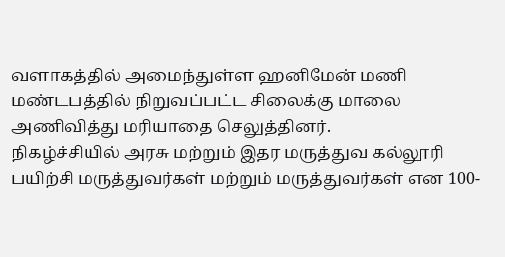வளாகத்தில் அமைந்துள்ள ஹனிமேன் மணி மண்டபத்தில் நிறுவப்பட்ட சிலைக்கு மாலை அணிவித்து மரியாதை செலுத்தினர்.
நிகழ்ச்சியில் அரசு மற்றும் இதர மருத்துவ கல்லூரி பயிற்சி மருத்துவர்கள் மற்றும் மருத்துவர்கள் என 100-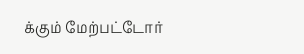க்கும் மேற்பட்டோர்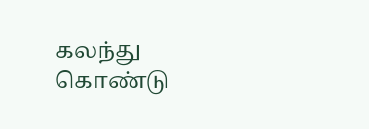கலந்து கொண்டு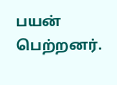பயன் பெற்றனர்.